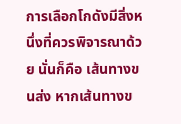การเลือกโกดังมีสิ่งหนึ่งที่ควรพิจารณาด้วย นั่นก็คือ เส้นทางขนส่ง หากเส้นทางข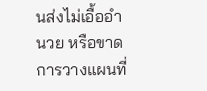นส่งไม่เอื้ออำนวย หรือขาดการวางแผนที่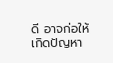ดี อาจก่อให้เกิดปัญหา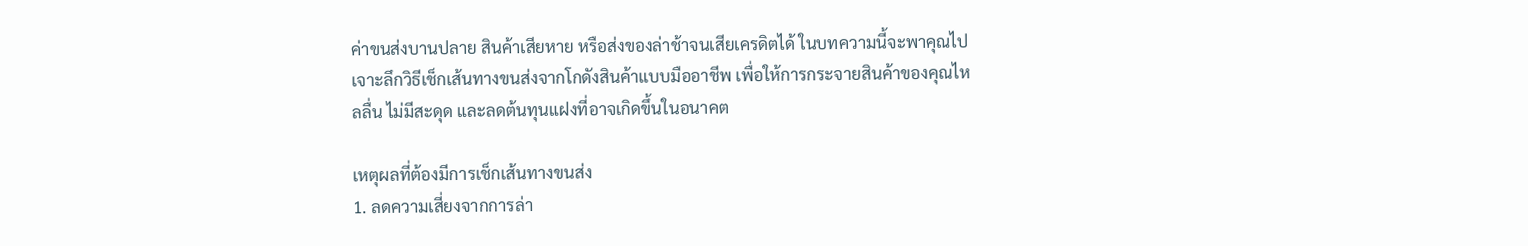ค่าขนส่งบานปลาย สินค้าเสียหาย หรือส่งของล่าช้าจนเสียเครดิตได้ ในบทความนี้จะพาคุณไปเจาะลึกวิธีเช็กเส้นทางขนส่งจากโกดังสินค้าแบบมืออาชีพ เพื่อให้การกระจายสินค้าของคุณไหลลื่น ไม่มีสะดุด และลดต้นทุนแฝงที่อาจเกิดขึ้นในอนาคต

เหตุผลที่ต้องมีการเช็กเส้นทางขนส่ง
1. ลดความเสี่ยงจากการล่า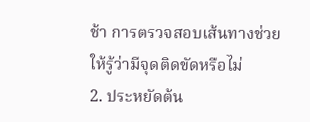ช้า การตรวจสอบเส้นทางช่วยให้รู้ว่ามีจุดติดขัดหรือไม่
2. ประหยัดต้น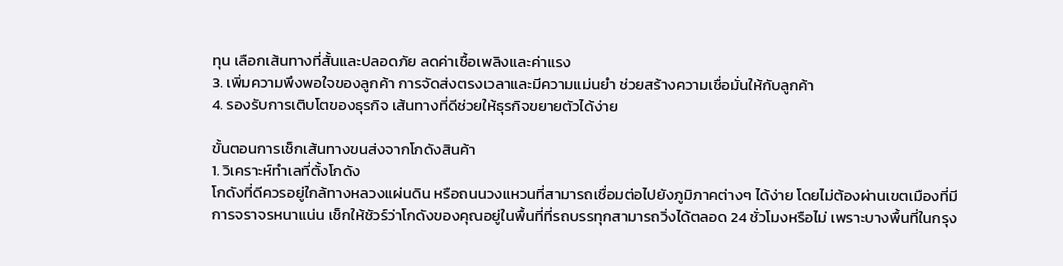ทุน เลือกเส้นทางที่สั้นและปลอดภัย ลดค่าเชื้อเพลิงและค่าแรง
3. เพิ่มความพึงพอใจของลูกค้า การจัดส่งตรงเวลาและมีความแม่นยำ ช่วยสร้างความเชื่อมั่นให้กับลูกค้า
4. รองรับการเติบโตของธุรกิจ เส้นทางที่ดีช่วยให้ธุรกิจขยายตัวได้ง่าย

ขั้นตอนการเช็กเส้นทางขนส่งจากโกดังสินค้า
1. วิเคราะห์ทำเลที่ตั้งโกดัง
โกดังที่ดีควรอยู่ใกล้ทางหลวงแผ่นดิน หรือถนนวงแหวนที่สามารถเชื่อมต่อไปยังภูมิภาคต่างๆ ได้ง่าย โดยไม่ต้องผ่านเขตเมืองที่มีการจราจรหนาแน่น เช็กให้ชัวร์ว่าโกดังของคุณอยู่ในพื้นที่ที่รถบรรทุกสามารถวิ่งได้ตลอด 24 ชั่วโมงหรือไม่ เพราะบางพื้นที่ในกรุง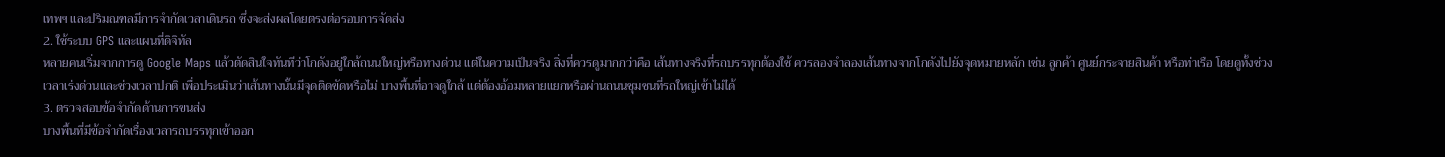เทพฯ และปริมณฑลมีการจำกัดเวลาเดินรถ ซึ่งจะส่งผลโดยตรงต่อรอบการจัดส่ง
2. ใช้ระบบ GPS และแผนที่ดิจิทัล
หลายคนเริ่มจากการดู Google Maps แล้วตัดสินใจทันทีว่าโกดังอยู่ใกล้ถนนใหญ่หรือทางด่วน แต่ในความเป็นจริง สิ่งที่ควรดูมากกว่าคือ เส้นทางจริงที่รถบรรทุกต้องใช้ ควรลองจำลองเส้นทางจากโกดังไปยังจุดหมายหลัก เช่น ลูกค้า ศูนย์กระจายสินค้า หรือท่าเรือ โดยดูทั้งช่วงเวลาเร่งด่วนและช่วงเวลาปกติ เพื่อประเมินว่าเส้นทางนั้นมีจุดติดขัดหรือไม่ บางพื้นที่อาจดูใกล้ แต่ต้องอ้อมหลายแยกหรือผ่านถนนชุมชนที่รถใหญ่เข้าไม่ได้
3. ตรวจสอบข้อจำกัดด้านการขนส่ง
บางพื้นที่มีข้อจำกัดเรื่องเวลารถบรรทุกเข้าออก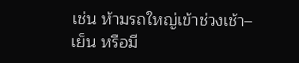เช่น ห้ามรถใหญ่เข้าช่วงเช้า–เย็น หรือมี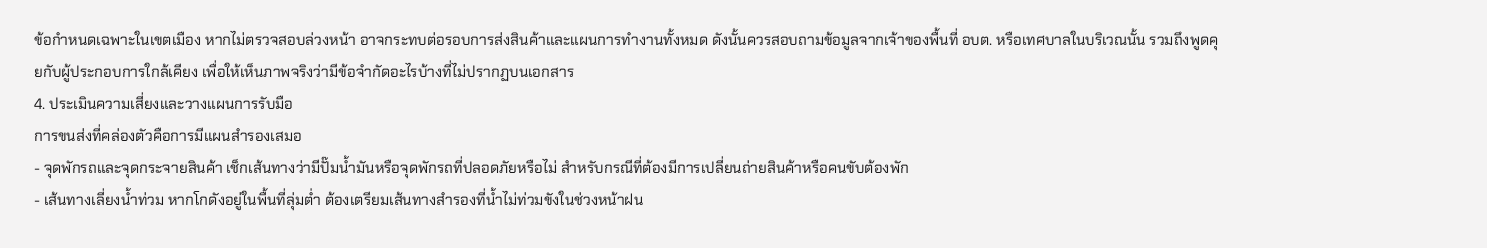ข้อกำหนดเฉพาะในเขตเมือง หากไม่ตรวจสอบล่วงหน้า อาจกระทบต่อรอบการส่งสินค้าและแผนการทำงานทั้งหมด ดังนั้นควรสอบถามข้อมูลจากเจ้าของพื้นที่ อบต. หรือเทศบาลในบริเวณนั้น รวมถึงพูดคุยกับผู้ประกอบการใกล้เคียง เพื่อให้เห็นภาพจริงว่ามีข้อจำกัดอะไรบ้างที่ไม่ปรากฏบนเอกสาร
4. ประเมินความเสี่ยงและวางแผนการรับมือ
การขนส่งที่คล่องตัวคือการมีแผนสำรองเสมอ
- จุดพักรถและจุดกระจายสินค้า เช็กเส้นทางว่ามีปั๊มน้ำมันหรือจุดพักรถที่ปลอดภัยหรือไม่ สำหรับกรณีที่ต้องมีการเปลี่ยนถ่ายสินค้าหรือคนขับต้องพัก
- เส้นทางเลี่ยงน้ำท่วม หากโกดังอยู่ในพื้นที่ลุ่มต่ำ ต้องเตรียมเส้นทางสำรองที่น้ำไม่ท่วมขังในช่วงหน้าฝน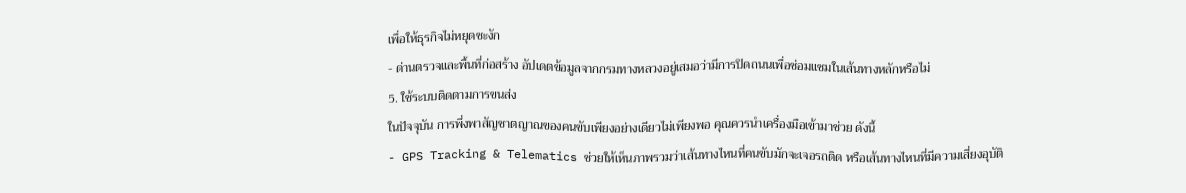เพื่อให้ธุรกิจไม่หยุดชะงัก
- ด่านตรวจและพื้นที่ก่อสร้าง อัปเดตข้อมูลจากกรมทางหลวงอยู่เสมอว่ามีการปิดถนนเพื่อซ่อมแซมในเส้นทางหลักหรือไม่
5. ใช้ระบบติดตามการขนส่ง
ในปัจจุบัน การพึ่งพาสัญชาตญาณของคนขับเพียงอย่างเดียวไม่เพียงพอ คุณควรนำเครื่องมือเข้ามาช่วย ดังนี้
- GPS Tracking & Telematics ช่วยให้เห็นภาพรวมว่าเส้นทางไหนที่คนขับมักจะเจอรถติด หรือเส้นทางไหนที่มีความเสี่ยงอุบัติ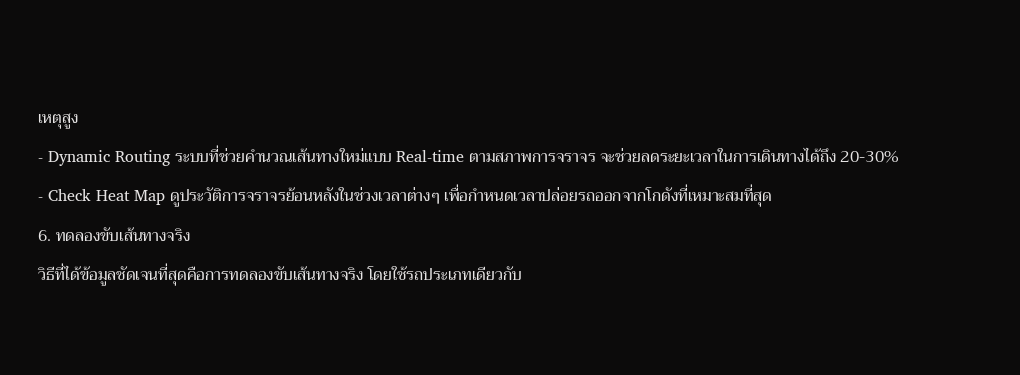เหตุสูง
- Dynamic Routing ระบบที่ช่วยคำนวณเส้นทางใหม่แบบ Real-time ตามสภาพการจราจร จะช่วยลดระยะเวลาในการเดินทางได้ถึง 20-30%
- Check Heat Map ดูประวัติการจราจรย้อนหลังในช่วงเวลาต่างๆ เพื่อกำหนดเวลาปล่อยรถออกจากโกดังที่เหมาะสมที่สุด
6. ทดลองขับเส้นทางจริง
วิธีที่ได้ข้อมูลชัดเจนที่สุดคือการทดลองขับเส้นทางจริง โดยใช้รถประเภทเดียวกับ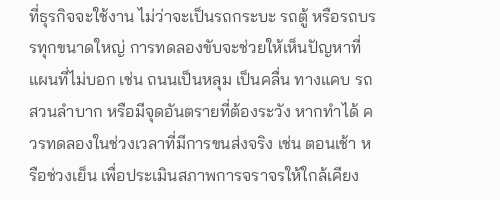ที่ธุรกิจจะใช้งาน ไม่ว่าจะเป็นรถกระบะ รถตู้ หรือรถบรรทุกขนาดใหญ่ การทดลองขับจะช่วยให้เห็นปัญหาที่แผนที่ไม่บอก เช่น ถนนเป็นหลุม เป็นคลื่น ทางแคบ รถสวนลำบาก หรือมีจุดอันตรายที่ต้องระวัง หากทำได้ ควรทดลองในช่วงเวลาที่มีการขนส่งจริง เช่น ตอนเช้า หรือช่วงเย็น เพื่อประเมินสภาพการจราจรให้ใกล้เคียง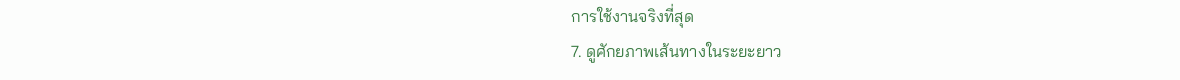การใช้งานจริงที่สุด
7. ดูศักยภาพเส้นทางในระยะยาว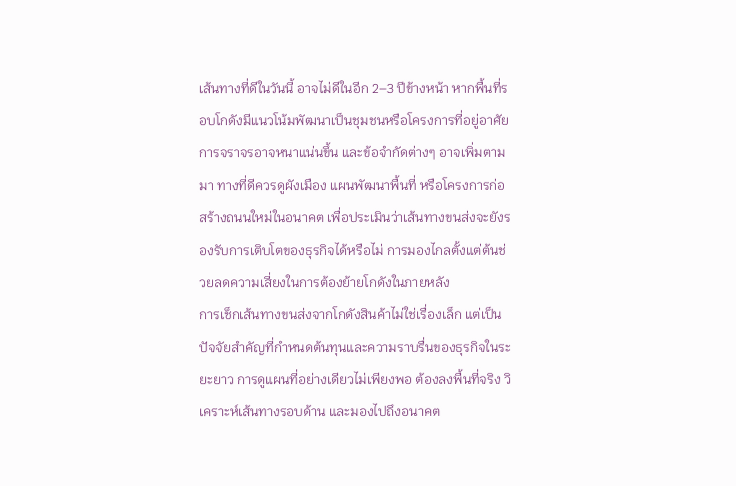เส้นทางที่ดีในวันนี้ อาจไม่ดีในอีก 2–3 ปีข้างหน้า หากพื้นที่รอบโกดังมีแนวโน้มพัฒนาเป็นชุมชนหรือโครงการที่อยู่อาศัย การจราจรอาจหนาแน่นขึ้น และข้อจำกัดต่างๆ อาจเพิ่มตามมา ทางที่ดีควรดูผังเมือง แผนพัฒนาพื้นที่ หรือโครงการก่อสร้างถนนใหม่ในอนาคต เพื่อประเมินว่าเส้นทางขนส่งจะยังรองรับการเติบโตของธุรกิจได้หรือไม่ การมองไกลตั้งแต่ต้นช่วยลดความเสี่ยงในการต้องย้ายโกดังในภายหลัง
การเช็กเส้นทางขนส่งจากโกดังสินค้าไม่ใช่เรื่องเล็ก แต่เป็นปัจจัยสำคัญที่กำหนดต้นทุนและความราบรื่นของธุรกิจในระยะยาว การดูแผนที่อย่างเดียวไม่เพียงพอ ต้องลงพื้นที่จริง วิเคราะห์เส้นทางรอบด้าน และมองไปถึงอนาคต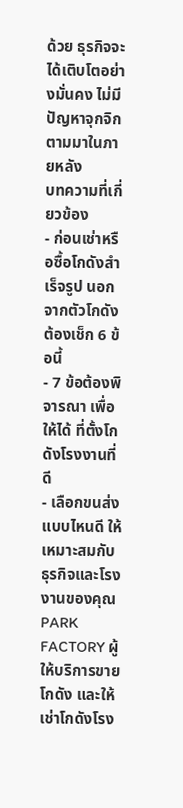ด้วย ธุรกิจจะได้เติบโตอย่างมั่นคง ไม่มีปัญหาจุกจิกตามมาในภายหลัง
บทความที่เกี่ยวข้อง
- ก่อนเช่าหรือซื้อโกดังสำเร็จรูป นอกจากตัวโกดัง ต้องเช็ก 6 ข้อนี้
- 7 ข้อต้องพิจารณา เพื่อให้ได้ ที่ตั้งโกดังโรงงานที่ดี
- เลือกขนส่งแบบไหนดี ให้เหมาะสมกับธุรกิจและโรงงานของคุณ
PARK FACTORY ผู้ให้บริการขายโกดัง และให้เช่าโกดังโรง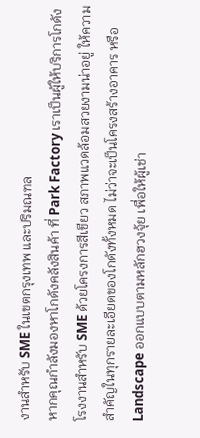งานสำหรับ SME ในเขตกรุงเทพ และปริมณฑล
หากคุณกำลังมองหาโกดังคลังสินค้า ที่ Park Factory เราเป็นผู้ให้บริการโกดังโรงงานสำหรับ SME ด้วยโครงการสีเขียว สภาพแวดล้อมสวยงามน่าอยู่ ให้ความสำคัญในทุกรายละเอียดของโกดังทั้งหมด ไม่ว่าจะเป็นโครงสร้างอาคาร หรือ Landscape ออกแบบตามหลักฮวงจุ้ย เพื่อให้ผู้เช่า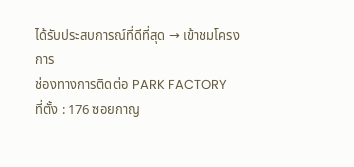ได้รับประสบการณ์ที่ดีที่สุด → เข้าชมโครงการ
ช่องทางการติดต่อ PARK FACTORY
ที่ตั้ง : 176 ซอยกาญ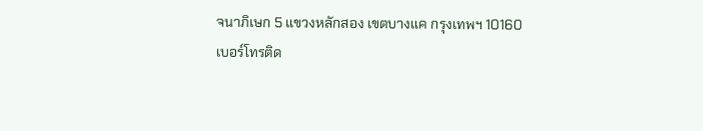จนาภิเษก 5 แขวงหลักสอง เขตบางแค กรุงเทพฯ 10160
เบอร์โทรติด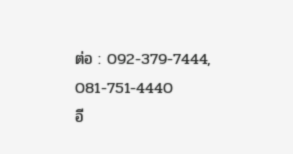ต่อ : 092-379-7444, 081-751-4440
อี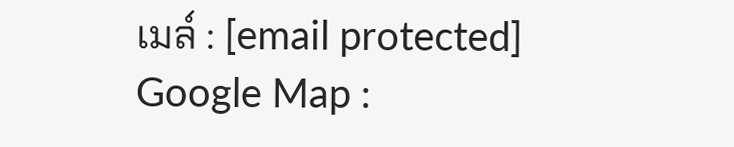เมล์ : [email protected]
Google Map :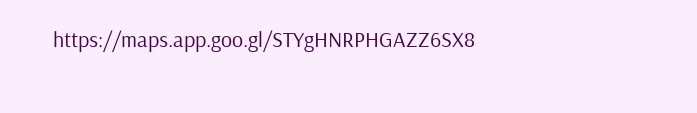https://maps.app.goo.gl/STYgHNRPHGAZZ6SX8